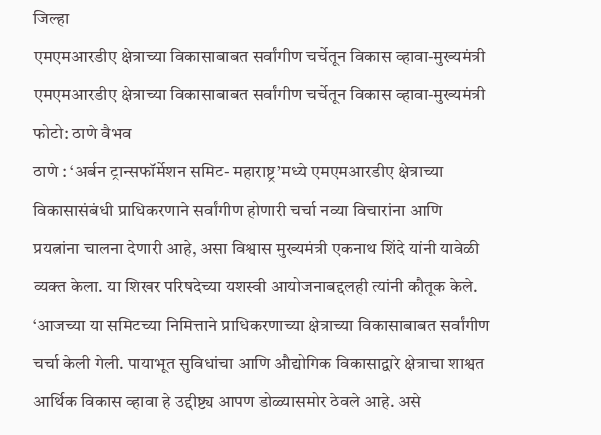जिल्हा
एमएमआरडीए क्षेत्राच्या विकासाबाबत सर्वांगीण चर्चेतून विकास व्हावा-मुख्यमंत्री
एमएमआरडीए क्षेत्राच्या विकासाबाबत सर्वांगीण चर्चेतून विकास व्हावा-मुख्यमंत्री
फोटो: ठाणे वैभव
ठाणे : ‘अर्बन ट्रान्सफॉर्मेशन समिट- महाराष्ट्र’मध्ये एमएमआरडीए क्षेत्राच्या विकासासंबंधी प्राधिकरणाने सर्वांगीण होणारी चर्चा नव्या विचारांना आणि प्रयत्नांना चालना देणारी आहे, असा विश्वास मुख्यमंत्री एकनाथ शिंदे यांनी यावेळी व्यक्त केला. या शिखर परिषदेच्या यशस्वी आयोजनाबद्दलही त्यांनी कौतूक केले.
‘आजच्या या समिटच्या निमित्ताने प्राधिकरणाच्या क्षेत्राच्या विकासाबाबत सर्वांगीण चर्चा केली गेली. पायाभूत सुविधांचा आणि औद्योगिक विकासाद्वारे क्षेत्राचा शाश्वत आर्थिक विकास व्हावा हे उद्दीष्ट्य आपण डोळ्यासमोर ठेवले आहे. असे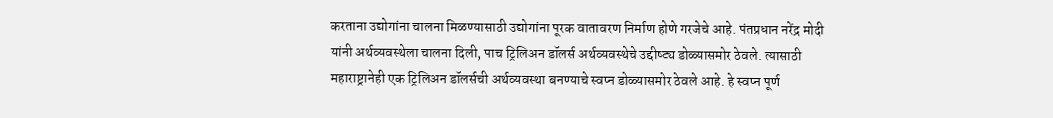करताना उद्योगांना चालना मिळण्यासाठी उद्योगांना पूरक वातावरण निर्माण होणे गरजेचे आहे. पंतप्रधान नरेंद्र मोदी यांनी अर्थव्यवस्थेला चालना दिली, पाच ट्रिलिअन डॉलर्स अर्थव्यवस्थेचे उद्दीष्ट्य डोळ्यासमोर ठेवले. त्यासाठी महाराष्ट्रानेही एक ट्रिलिअन डॉलर्सची अर्थव्यवस्था बनण्याचे स्वप्न डोळ्यासमोर ठेवले आहे. हे स्वप्न पूर्ण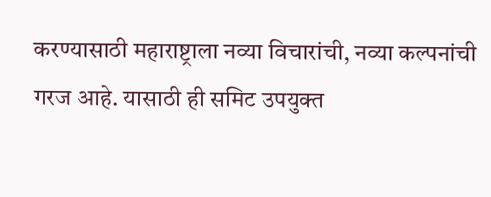करण्यासाठी महाराष्ट्राला नव्या विचारांची, नव्या कल्पनांची गरज आहे. यासाठी ही समिट उपयुक्त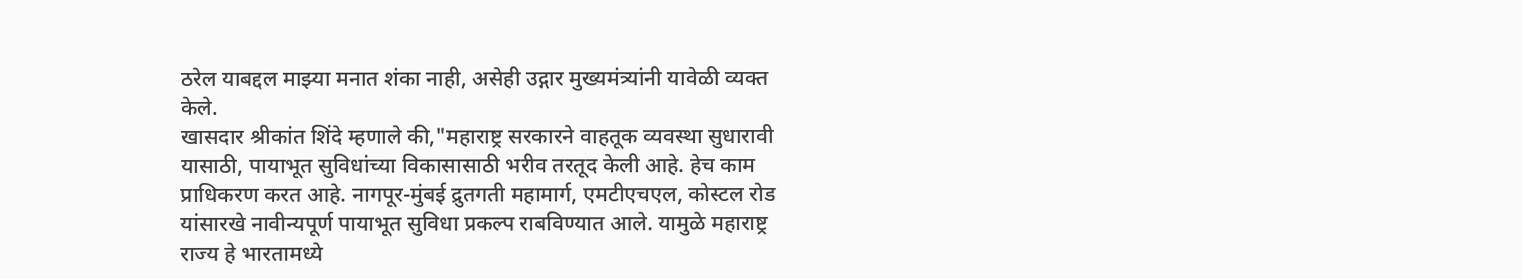ठरेल याबद्दल माझ्या मनात शंका नाही, असेही उद्गार मुख्यमंत्र्यांनी यावेळी व्यक्त केले.
खासदार श्रीकांत शिंदे म्हणाले की,"महाराष्ट्र सरकारने वाहतूक व्यवस्था सुधारावी यासाठी, पायाभूत सुविधांच्या विकासासाठी भरीव तरतूद केली आहे. हेच काम प्राधिकरण करत आहे. नागपूर-मुंबई द्रुतगती महामार्ग, एमटीएचएल, कोस्टल रोड यांसारखे नावीन्यपूर्ण पायाभूत सुविधा प्रकल्प राबविण्यात आले. यामुळे महाराष्ट्र राज्य हे भारतामध्ये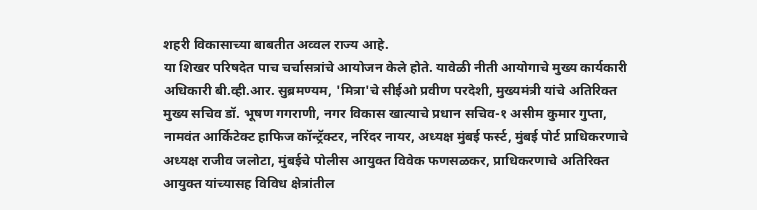शहरी विकासाच्या बाबतीत अव्वल राज्य आहे.
या शिखर परिषदेत पाच चर्चासत्रांचे आयोजन केले होते. यावेळी नीती आयोगाचे मुख्य कार्यकारी अधिकारी बी.व्ही.आर. सुब्रमण्यम, 'मित्रा'चे सीईओ प्रवीण परदेशी, मुख्यमंत्री यांचे अतिरिक्त मुख्य सचिव डॉ. भूषण गगराणी, नगर विकास खात्याचे प्रधान सचिव-१ असीम कुमार गुप्ता, नामवंत आर्किटेक्ट हाफिज कॉन्ट्रॅक्टर, नरिंदर नायर, अध्यक्ष मुंबई फर्स्ट, मुंबई पोर्ट प्राधिकरणाचे अध्यक्ष राजीव जलोटा, मुंबईचे पोलीस आयुक्त विवेक फणसळकर, प्राधिकरणाचे अतिरिक्त आयुक्त यांच्यासह विविध क्षेत्रांतील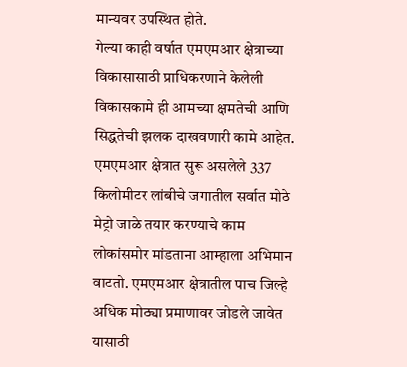मान्यवर उपस्थित होते.
गेल्या काही वर्षात एमएमआर क्षेत्राच्या विकासासाठी प्राधिकरणाने केलेली विकासकामे ही आमच्या क्षमतेची आणि सिद्धतेची झलक दाखवणारी कामे आहेत. एमएमआर क्षेत्रात सुरू असलेले 337 किलोमीटर लांबीचे जगातील सर्वात मोठे मेट्रो जाळे तयार करण्याचे काम लोकांसमोर मांडताना आम्हाला अभिमान वाटतो. एमएमआर क्षेत्रातील पाच जिल्हे अधिक मोठ्या प्रमाणावर जोडले जावेत यासाठी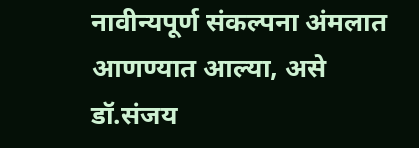नावीन्यपूर्ण संकल्पना अंमलात आणण्यात आल्या, असे डॉ.संजय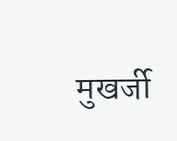मुखर्जी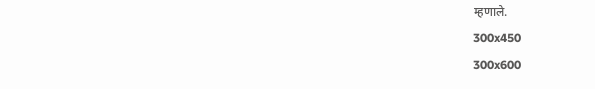म्हणाले.
300x450
300x600